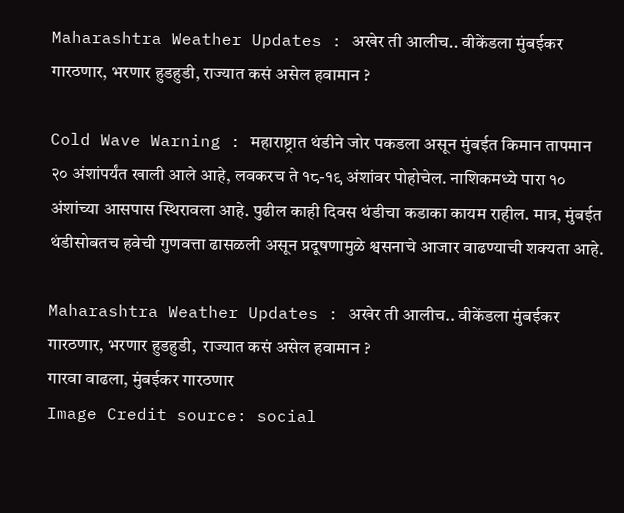Maharashtra Weather Updates : अखेर ती आलीच.. वीकेंडला मुंबईकर गारठणार, भरणार हुडहुडी, राज्यात कसं असेल हवामान ?

Cold Wave Warning : महाराष्ट्रात थंडीने जोर पकडला असून मुंबईत किमान तापमान २० अंशांपर्यंत खाली आले आहे, लवकरच ते १८-१९ अंशांवर पोहोचेल. नाशिकमध्ये पारा १० अंशांच्या आसपास स्थिरावला आहे. पुढील काही दिवस थंडीचा कडाका कायम राहील. मात्र, मुंबईत थंडीसोबतच हवेची गुणवत्ता ढासळली असून प्रदूषणामुळे श्वसनाचे आजार वाढण्याची शक्यता आहे.

Maharashtra Weather Updates : अखेर ती आलीच.. वीकेंडला मुंबईकर गारठणार, भरणार हुडहुडी,  राज्यात कसं असेल हवामान ?
गारवा वाढला, मुंबईकर गारठणार
Image Credit source: social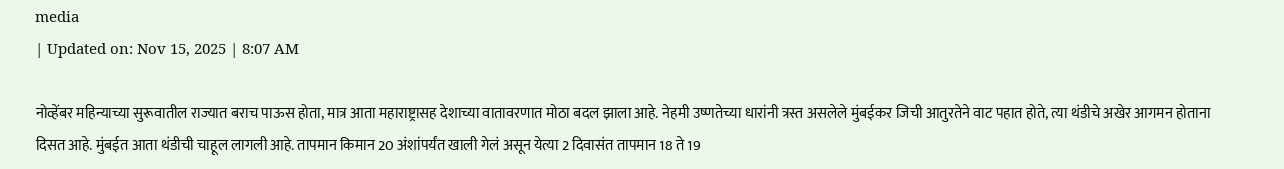media
| Updated on: Nov 15, 2025 | 8:07 AM

नोव्हेंबर महिन्याच्या सुरूवातील राज्यात बराच पाऊस होता, मात्र आता महाराष्ट्रासह देशाच्या वातावरणात मोठा बदल झाला आहे. नेहमी उष्णतेच्या धारांनी त्रस्त असलेले मुंबईकर जिची आतुरतेने वाट पहात होते, त्या थंडीचे अखेर आगमन होताना दिसत आहे. मुंबईत आता थंडीची चाहूल लागली आहे. तापमान किमान 20 अंशांपर्यंत खाली गेलं असून येत्या 2 दिवासंत तापमान 18 ते 19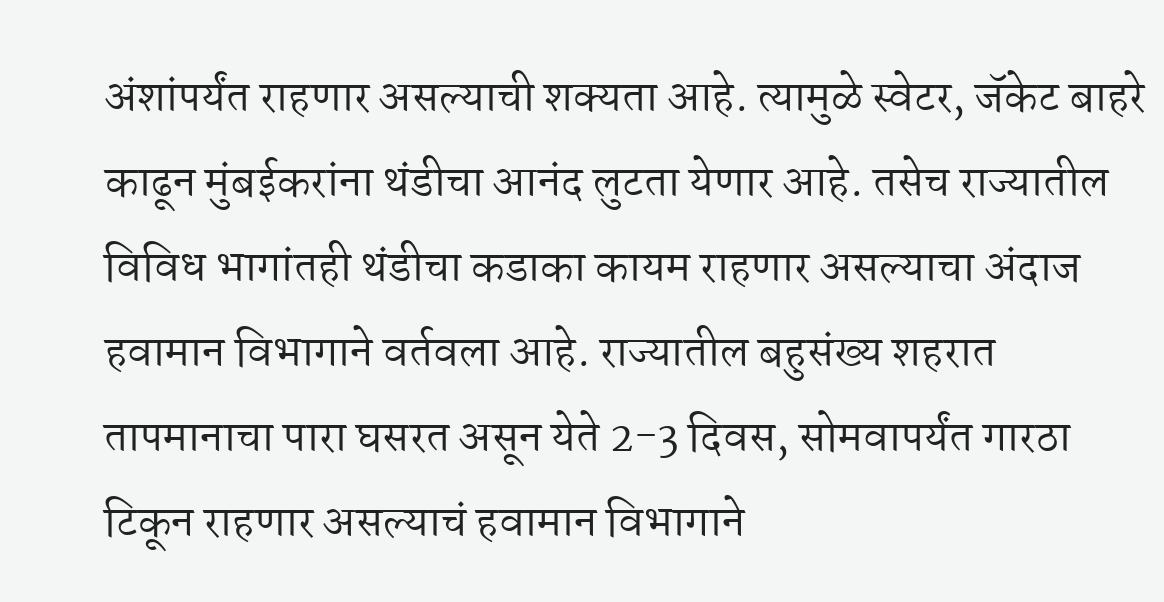अंशांपर्यंत राहणार असल्याची शक्यता आहे. त्यामुळे स्वेटर, जॅकेट बाहरे काढून मुंबईकरांना थंडीचा आनंद लुटता येणार आहे. तसेच राज्यातील विविध भागांतही थंडीचा कडाका कायम राहणार असल्याचा अंदाज हवामान विभागाने वर्तवला आहे. राज्यातील बहुसंख्य शहरात तापमानाचा पारा घसरत असून येते 2-3 दिवस, सोमवापर्यंत गारठा टिकून राहणार असल्याचं हवामान विभागाने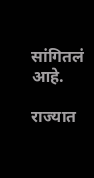सांगितलं आहे.

राज्यात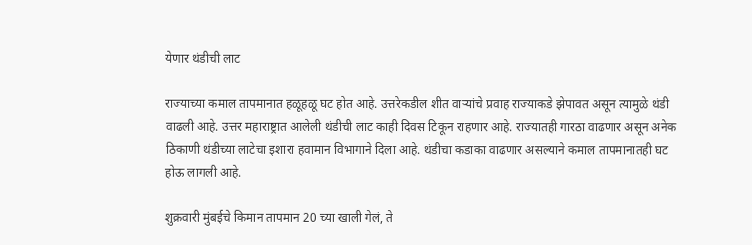येणार थंडीची लाट

राज्याच्या कमाल तापमानात हळूहळू घट होत आहे. उत्तरेकडील शीत वाऱ्यांचे प्रवाह राज्याकडे झेपावत असून त्यामुळे थंडी वाढली आहे. उत्तर महाराष्ट्रात आलेली थंडीची लाट काही दिवस टिकून राहणार आहे. राज्यातही गारठा वाढणार असून अनेक ठिकाणी थंडीच्या लाटेचा इशारा हवामान विभागाने दिला आहे. थंडीचा कडाका वाढणार असल्याने कमाल तापमानातही घट होऊ लागली आहे.

शुक्रवारी मुंबईचे किमान तापमान 20 च्या खाली गेलं, ते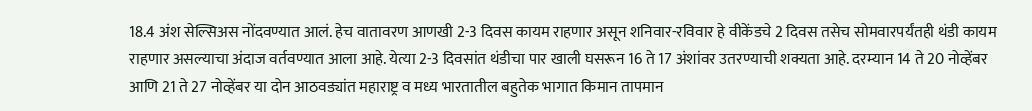18.4 अंश सेल्सिअस नोंदवण्यात आलं. हेच वातावरण आणखी 2-3 दिवस कायम राहणार असून शनिवार-रविवार हे वीकेंडचे 2 दिवस तसेच सोमवारपर्यंतही थंडी कायम राहणार असल्याचा अंदाज वर्तवण्यात आला आहे. येत्या 2-3 दिवसांत थंडीचा पार खाली घसरून 16 ते 17 अंशांवर उतरण्याची शक्यता आहे. दरम्यान 14 ते 20 नोव्हेंबर आणि 21 ते 27 नोव्हेंबर या दोन आठवड्यांत महाराष्ट्र व मध्य भारतातील बहुतेक भागात किमान तापमान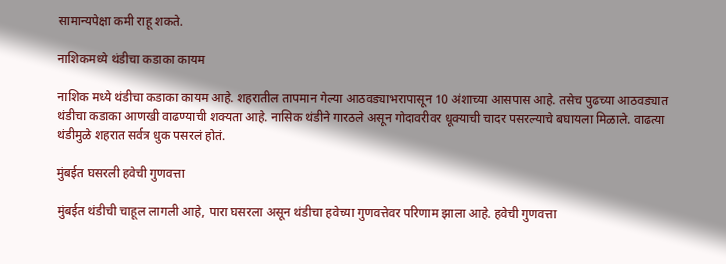सामान्यपेक्षा कमी राहू शकते.

नाशिकमध्ये थंडीचा कडाका कायम

नाशिक मध्ये थंडीचा कडाका कायम आहे. शहरातील तापमान गेल्या आठवड्याभरापासून 10 अंशाच्या आसपास आहे. तसेच पुढच्या आठवड्यात थंडीचा कडाका आणखी वाढण्याची शक्यता आहे. नासिक थंडीने गारठले असून गोदावरीवर धूक्याची चादर पसरल्याचे बघायला मिळाले. वाढत्या थंडीमुळे शहरात सर्वत्र धुक पसरलं होतं.

मुंबईत घसरली हवेची गुणवत्ता

मुंबईत थंडीची चाहूल लागली आहे, पारा घसरला असून थंडीचा हवेच्या गुणवत्तेवर परिणाम झाला आहे. हवेची गुणवत्ता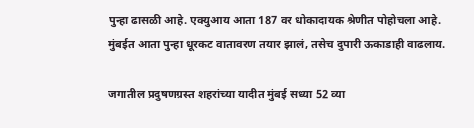पुन्हा ढासळी आहे. एक्युआय आता 187 वर धोकादायक श्रेणीत पोहोचला आहे. मुंबईत आता पुन्हा धूरकट वातावरण तयार झालं, तसेच दुपारी ऊकाडाही वाढलाय.

जगातील प्रदुषणग्रस्त शहरांच्या यादीत मुंबई सध्या 52 व्या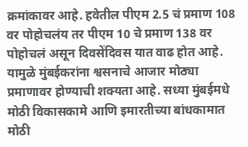क्रमांकावर आहे. हवेतील पीएम 2.5 चं प्रमाण 108 वर पोहोचलंय तर पीएम 10 चे प्रमाण 138 वर पोहोचलं असून दिवसेंदिवस यात वाढ होत आहे. यामुळे मुंबईकरांना श्वसनाचे आजार मोठ्या प्रमाणावर होण्याची शक्यता आहे. सध्या मुंबईमधे मोठी विकासकामे आणि इमारतीच्या बांधकामात मोठी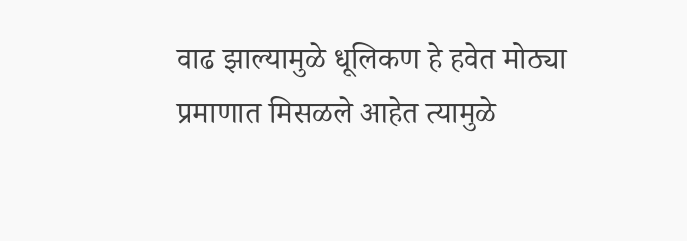वाढ झाल्यामुळे धूलिकण हे हवेत मोठ्या प्रमाणात मिसळले आहेत त्यामुळे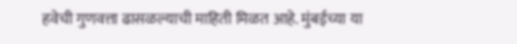हवेची गुणवत्ता ढासळल्याची माहिती मिळत आहे. मुंबईच्या या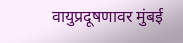वायुप्रदूषणावर मुंबई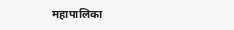महापालिका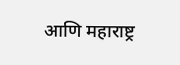आणि महाराष्ट्र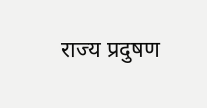राज्य प्रदुषण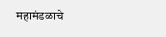महामंडळाचे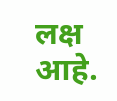लक्ष आहे.